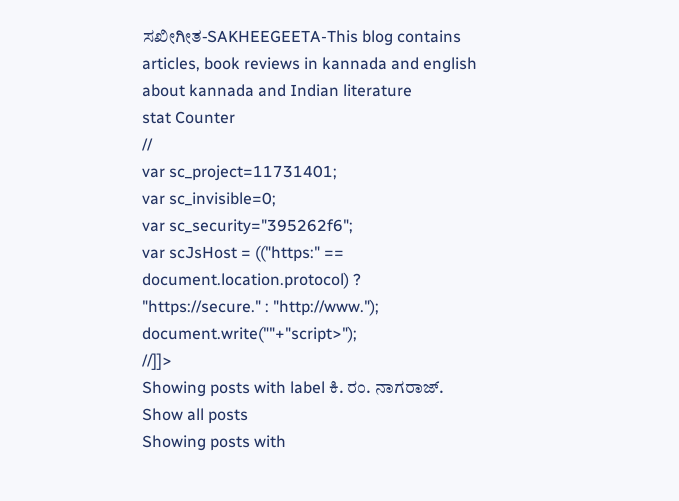ಸಖೀಗೀತ-SAKHEEGEETA-This blog contains articles, book reviews in kannada and english about kannada and Indian literature
stat Counter
//
var sc_project=11731401;
var sc_invisible=0;
var sc_security="395262f6";
var scJsHost = (("https:" == document.location.protocol) ? "https://secure." : "http://www.");
document.write(""+"script>");
//]]>
Showing posts with label ಕಿ. ರಂ. ನಾಗರಾಜ್. Show all posts
Showing posts with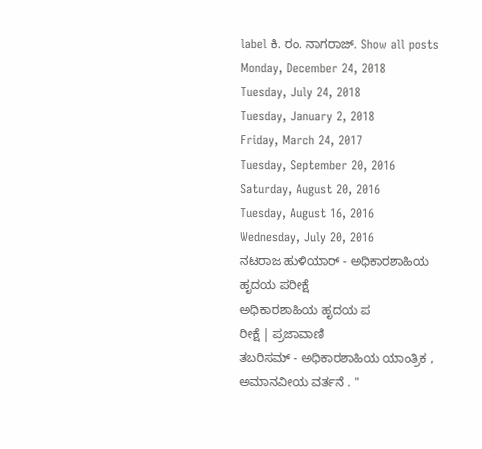label ಕಿ. ರಂ. ನಾಗರಾಜ್. Show all posts
Monday, December 24, 2018
Tuesday, July 24, 2018
Tuesday, January 2, 2018
Friday, March 24, 2017
Tuesday, September 20, 2016
Saturday, August 20, 2016
Tuesday, August 16, 2016
Wednesday, July 20, 2016
ನಟರಾಜ ಹುಳಿಯಾರ್ - ಅಧಿಕಾರಶಾಹಿಯ ಹೃದಯ ಪರೀಕ್ಷೆ
ಅಧಿಕಾರಶಾಹಿಯ ಹೃದಯ ಪ
ರೀಕ್ಷೆ | ಪ್ರಜಾವಾಣಿ
ತಬರಿಸಮ್ - ಅಧಿಕಾರಶಾಹಿಯ ಯಾಂತ್ರಿಕ , ಅಮಾನವೀಯ ವರ್ತನೆ . "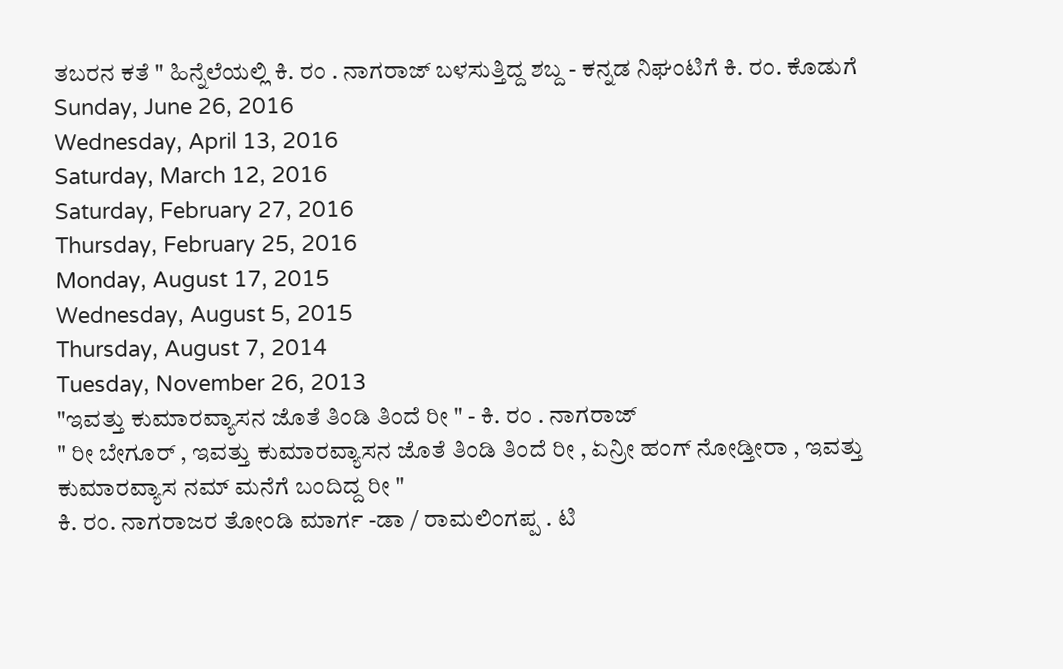ತಬರನ ಕತೆ " ಹಿನ್ನೆಲೆಯಲ್ಲಿ ಕಿ. ರಂ . ನಾಗರಾಜ್ ಬಳಸುತ್ತಿದ್ದ ಶಬ್ದ - ಕನ್ನಡ ನಿಘಂಟಿಗೆ ಕಿ. ರಂ. ಕೊಡುಗೆ
Sunday, June 26, 2016
Wednesday, April 13, 2016
Saturday, March 12, 2016
Saturday, February 27, 2016
Thursday, February 25, 2016
Monday, August 17, 2015
Wednesday, August 5, 2015
Thursday, August 7, 2014
Tuesday, November 26, 2013
"ಇವತ್ತು ಕುಮಾರವ್ಯಾಸನ ಜೊತೆ ತಿಂಡಿ ತಿಂದೆ ರೀ " - ಕಿ. ರಂ . ನಾಗರಾಜ್
" ರೀ ಬೇಗೂರ್ , ಇವತ್ತು ಕುಮಾರವ್ಯಾಸನ ಜೊತೆ ತಿಂಡಿ ತಿಂದೆ ರೀ , ಏನ್ರೀ ಹಂಗ್ ನೋಡ್ತೀರಾ , ಇವತ್ತು ಕುಮಾರವ್ಯಾಸ ನಮ್ ಮನೆಗೆ ಬಂದಿದ್ದ ರೀ "
ಕಿ. ರಂ. ನಾಗರಾಜರ ತೋಂಡಿ ಮಾರ್ಗ -ಡಾ / ರಾಮಲಿಂಗಪ್ಪ . ಟಿ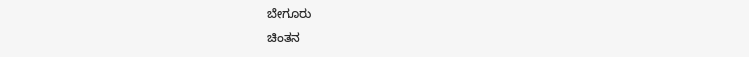ಬೇಗೂರು
ಚಿಂತನ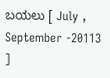ಬಯಲು [ July , September -20113 ]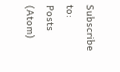Subscribe to:
Posts (Atom)